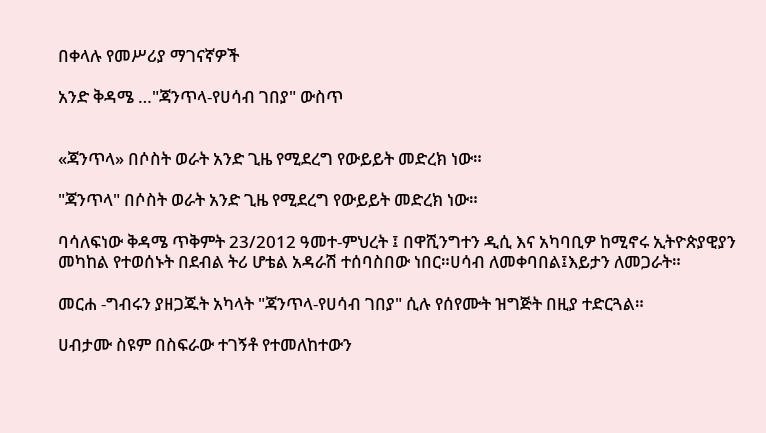በቀላሉ የመሥሪያ ማገናኛዎች

አንድ ቅዳሜ …"ጃንጥላ-የሀሳብ ገበያ" ውስጥ


«ጃንጥላ» በሶስት ወራት አንድ ጊዜ የሚደረግ የውይይት መድረክ ነው።

"ጃንጥላ" በሶስት ወራት አንድ ጊዜ የሚደረግ የውይይት መድረክ ነው።

ባሳለፍነው ቅዳሜ ጥቅምት 23/2012 ዓመተ-ምህረት ፤ በዋሺንግተን ዲሲ እና አካባቢዎ ከሚኖሩ ኢትዮጵያዊያን መካከል የተወሰኑት በደብል ትሪ ሆቴል አዳራሽ ተሰባስበው ነበር።ሀሳብ ለመቀባበል፤እይታን ለመጋራት።

መርሐ -ግብሩን ያዘጋጁት አካላት "ጃንጥላ-የሀሳብ ገበያ" ሲሉ የሰየሙት ዝግጅት በዚያ ተድርጓል።

ሀብታሙ ስዩም በስፍራው ተገኝቶ የተመለከተውን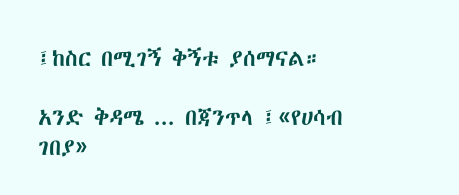፤ከስር በሚገኝ ቅኝቱ ያሰማናል።

አንድ ቅዳሜ ... በጃንጥላ ፤«የሀሳብ ገበያ»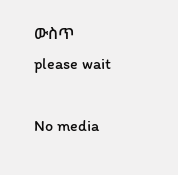ውስጥ
please wait

No media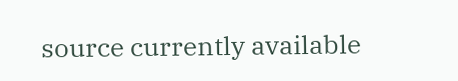source currently available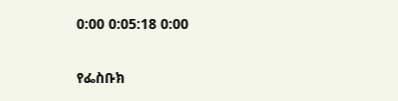0:00 0:05:18 0:00


የፌስቡክ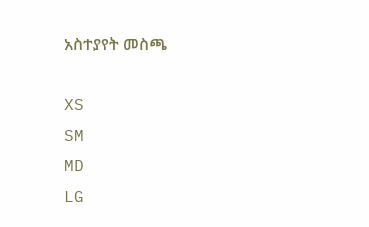አስተያየት መስጫ

XS
SM
MD
LG